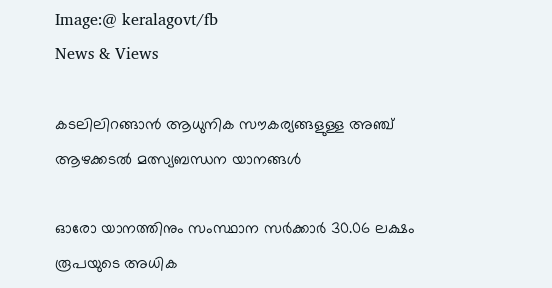Image:@ keralagovt/fb
News & Views

കടലിലിറങ്ങാന്‍ ആധുനിക സൗകര്യങ്ങളുള്ള അഞ്ച് ആഴക്കടല്‍ മത്സ്യബന്ധന യാനങ്ങള്‍

ഓരോ യാനത്തിനും സംസ്ഥാന സര്‍ക്കാര്‍ 30.06 ലക്ഷം രൂപയുടെ അധിക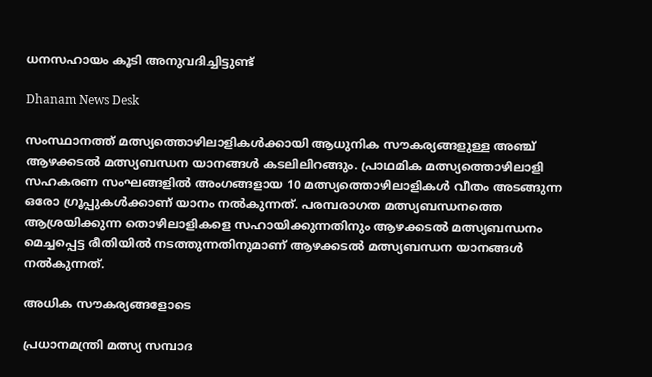ധനസഹായം കൂടി അനുവദിച്ചിട്ടുണ്ട്

Dhanam News Desk

സംസ്ഥാനത്ത് മത്സ്യത്തൊഴിലാളികള്‍ക്കായി ആധുനിക സൗകര്യങ്ങളുള്ള അഞ്ച് ആഴക്കടല്‍ മത്സ്യബന്ധന യാനങ്ങള്‍ കടലിലിറങ്ങും. പ്രാഥമിക മത്സ്യത്തൊഴിലാളി സഹകരണ സംഘങ്ങളില്‍ അംഗങ്ങളായ 10 മത്സ്യത്തൊഴിലാളികള്‍ വീതം അടങ്ങുന്ന ഒരോ ഗ്രൂപ്പുകള്‍ക്കാണ് യാനം നല്‍കുന്നത്. പരമ്പരാഗത മത്സ്യബന്ധനത്തെ ആശ്രയിക്കുന്ന തൊഴിലാളികളെ സഹായിക്കുന്നതിനും ആഴക്കടല്‍ മത്സ്യബന്ധനം മെച്ചപ്പെട്ട രീതിയില്‍ നടത്തുന്നതിനുമാണ് ആഴക്കടല്‍ മത്സ്യബന്ധന യാനങ്ങള്‍ നല്‍കുന്നത്.

അധിക സൗകര്യങ്ങളോടെ

പ്രധാനമന്ത്രി മത്സ്യ സമ്പാദ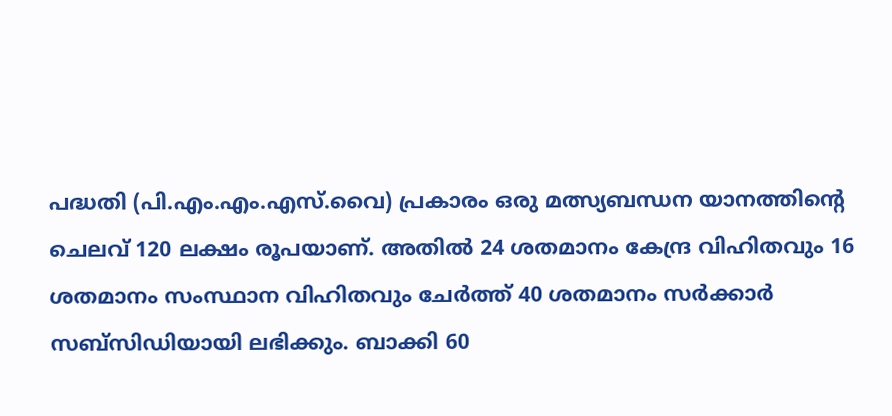പദ്ധതി (പി.എം.എം.എസ്.വൈ) പ്രകാരം ഒരു മത്സ്യബന്ധന യാനത്തിന്റെ ചെലവ് 120 ലക്ഷം രൂപയാണ്. അതില്‍ 24 ശതമാനം കേന്ദ്ര വിഹിതവും 16 ശതമാനം സംസ്ഥാന വിഹിതവും ചേര്‍ത്ത് 40 ശതമാനം സര്‍ക്കാര്‍ സബ്സിഡിയായി ലഭിക്കും. ബാക്കി 60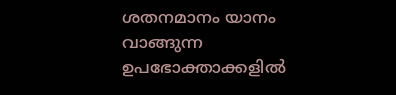ശതനമാനം യാനം വാങ്ങുന്ന ഉപഭോക്താക്കളില്‍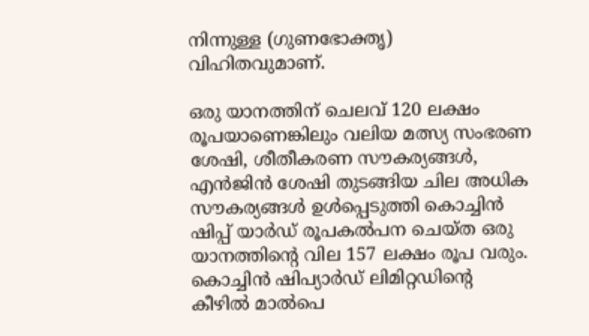നിന്നുള്ള (ഗുണഭോക്തൃ) വിഹിതവുമാണ്.

ഒരു യാനത്തിന് ചെലവ് 120 ലക്ഷം രൂപയാണെങ്കിലും വലിയ മത്സ്യ സംഭരണ ശേഷി, ശീതീകരണ സൗകര്യങ്ങള്‍, എന്‍ജിന്‍ ശേഷി തുടങ്ങിയ ചില അധിക സൗകര്യങ്ങള്‍ ഉള്‍പ്പെടുത്തി കൊച്ചിന്‍ ഷിപ്പ് യാര്‍ഡ് രൂപകല്‍പന ചെയ്ത ഒരു യാനത്തിന്റെ വില 157 ലക്ഷം രൂപ വരും. കൊച്ചിന്‍ ഷിപ്യാര്‍ഡ് ലിമിറ്റഡിന്റെ കീഴില്‍ മാല്‍പെ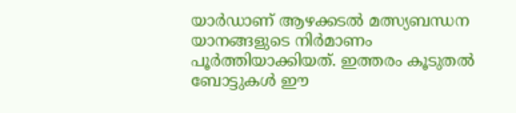യാര്‍ഡാണ് ആഴക്കടല്‍ മത്സ്യബന്ധന യാനങ്ങളുടെ നിര്‍മാണം പൂര്‍ത്തിയാക്കിയത്. ഇത്തരം കൂടുതല്‍ ബോട്ടുകള്‍ ഈ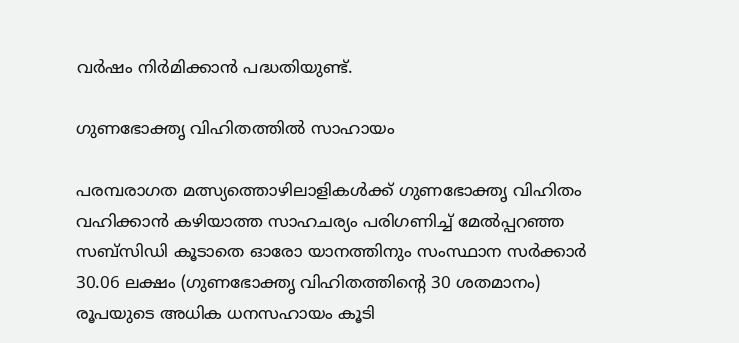വര്‍ഷം നിര്‍മിക്കാന്‍ പദ്ധതിയുണ്ട്.

ഗുണഭോക്തൃ വിഹിതത്തില്‍ സാഹായം

പരമ്പരാഗത മത്സ്യത്തൊഴിലാളികള്‍ക്ക് ഗുണഭോക്തൃ വിഹിതം വഹിക്കാന്‍ കഴിയാത്ത സാഹചര്യം പരിഗണിച്ച് മേല്‍പ്പറഞ്ഞ സബ്സിഡി കൂടാതെ ഓരോ യാനത്തിനും സംസ്ഥാന സര്‍ക്കാര്‍ 30.06 ലക്ഷം (ഗുണഭോക്തൃ വിഹിതത്തിന്റെ 30 ശതമാനം) രൂപയുടെ അധിക ധനസഹായം കൂടി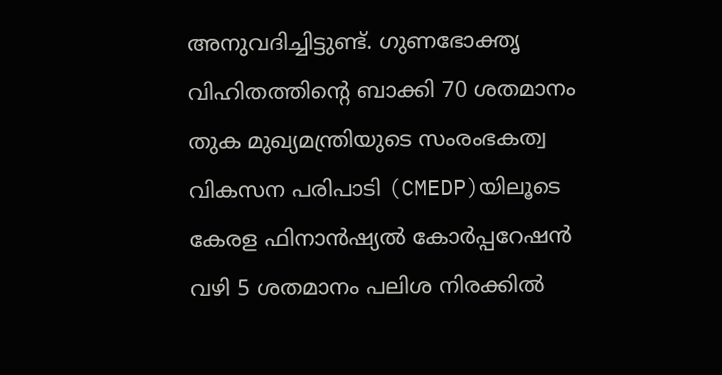അനുവദിച്ചിട്ടുണ്ട്. ഗുണഭോക്തൃ വിഹിതത്തിന്റെ ബാക്കി 70 ശതമാനം തുക മുഖ്യമന്ത്രിയുടെ സംരംഭകത്വ വികസന പരിപാടി (CMEDP)യിലൂടെ കേരള ഫിനാന്‍ഷ്യല്‍ കോര്‍പ്പറേഷന്‍ വഴി 5 ശതമാനം പലിശ നിരക്കില്‍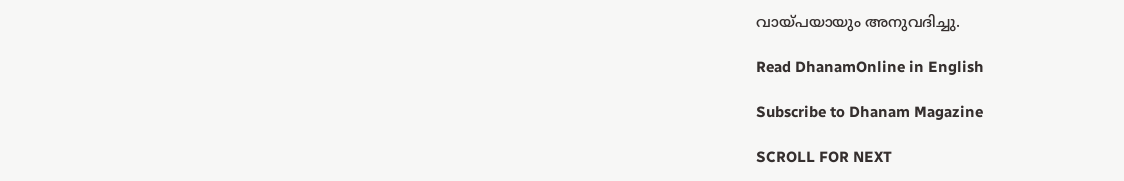വായ്പയായും അനുവദിച്ചു.

Read DhanamOnline in English

Subscribe to Dhanam Magazine

SCROLL FOR NEXT